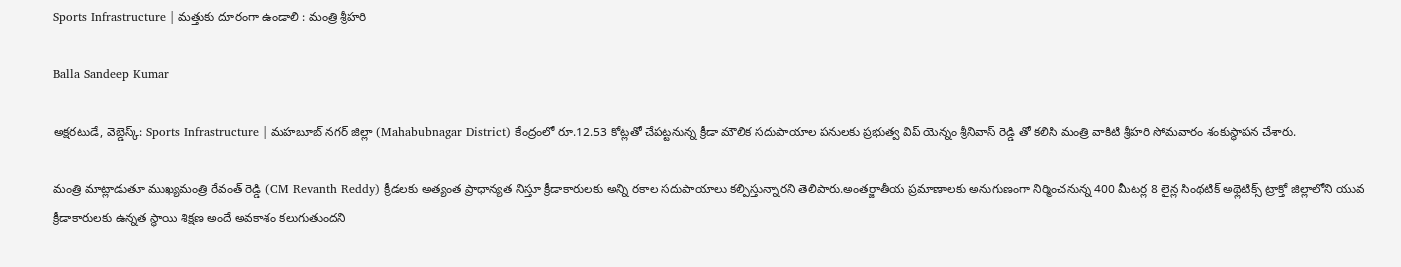Sports Infrastructure | మత్తుకు దూరంగా ఉండాలి : మంత్రి శ్రీహరి

Balla Sandeep Kumar

అక్షరటుడే, వెబ్డెస్క్: Sports Infrastructure | మహబూబ్ నగర్ జిల్లా (Mahabubnagar District) కేంద్రంలో రూ.12.53 కోట్లతో చేపట్టనున్న క్రీడా మౌలిక సదుపాయాల పనులకు ప్రభుత్వ విప్ యెన్నం శ్రీనివాస్ రెడ్డి తో కలిసి మంత్రి వాకిటి శ్రీహరి సోమవారం శంకుస్థాపన చేశారు.

మంత్రి మాట్లాడుతూ ముఖ్యమంత్రి రేవంత్ రెడ్డి (CM Revanth Reddy) క్రీడలకు అత్యంత ప్రాధాన్యత నిస్తూ క్రీడాకారులకు అన్ని రకాల సదుపాయాలు కల్పిస్తున్నారని తెలిపారు.అంతర్జాతీయ ప్రమాణాలకు అనుగుణంగా నిర్మించనున్న 400 మీటర్ల 8 లైన్ల సింథటిక్ అథ్లెటిక్స్ ట్రాక్తో జిల్లాలోని యువ క్రీడాకారులకు ఉన్నత స్థాయి శిక్షణ అందే అవకాశం కలుగుతుందని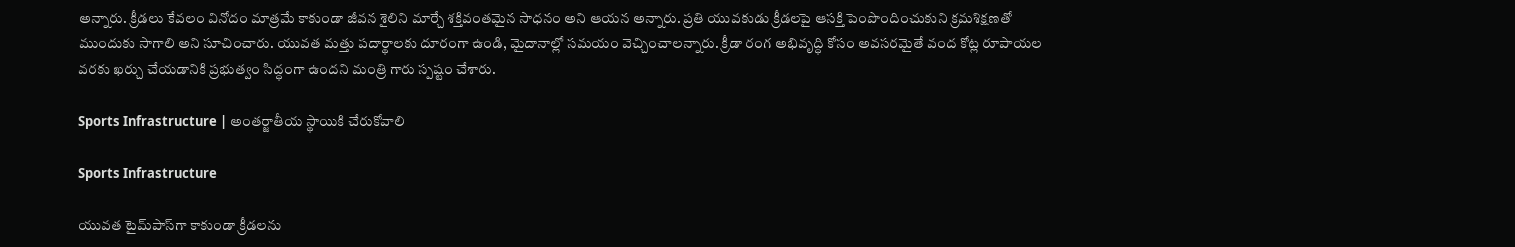అన్నారు. క్రీడలు కేవలం వినోదం మాత్రమే కాకుండా జీవన శైలిని మార్చే శక్తివంతమైన సాధనం అని ఆయన అన్నారు. ప్రతి యువకుడు క్రీడలపై ఆసక్తి పెంపొందించుకుని క్రమశిక్షణతో ముందుకు సాగాలి అని సూచించారు. యువత మత్తు పదార్థాలకు దూరంగా ఉండి, మైదానాల్లో సమయం వెచ్చించాలన్నారు. క్రీడా రంగ అభివృద్ధి కోసం అవసరమైతే వంద కోట్ల రూపాయల వరకు ఖర్చు చేయడానికి ప్రభుత్వం సిద్ధంగా ఉందని మంత్రి గారు స్పష్టం చేశారు.

Sports Infrastructure | అంతర్జాతీయ స్థాయికి చేరుకోవాలి

Sports Infrastructure

యువత టైమ్‌పాస్‌గా కాకుండా క్రీడలను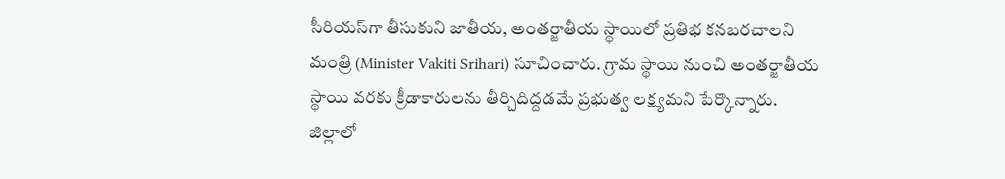సీరియస్‌గా తీసుకుని జాతీయ, అంతర్జాతీయ స్థాయిలో ప్రతిభ కనబరచాలని మంత్రి (Minister Vakiti Srihari) సూచించారు. గ్రామ స్థాయి నుంచి అంతర్జాతీయ స్థాయి వరకు క్రీడాకారులను తీర్చిదిద్దడమే ప్రభుత్వ లక్ష్యమని పేర్కొన్నారు. జిల్లాలో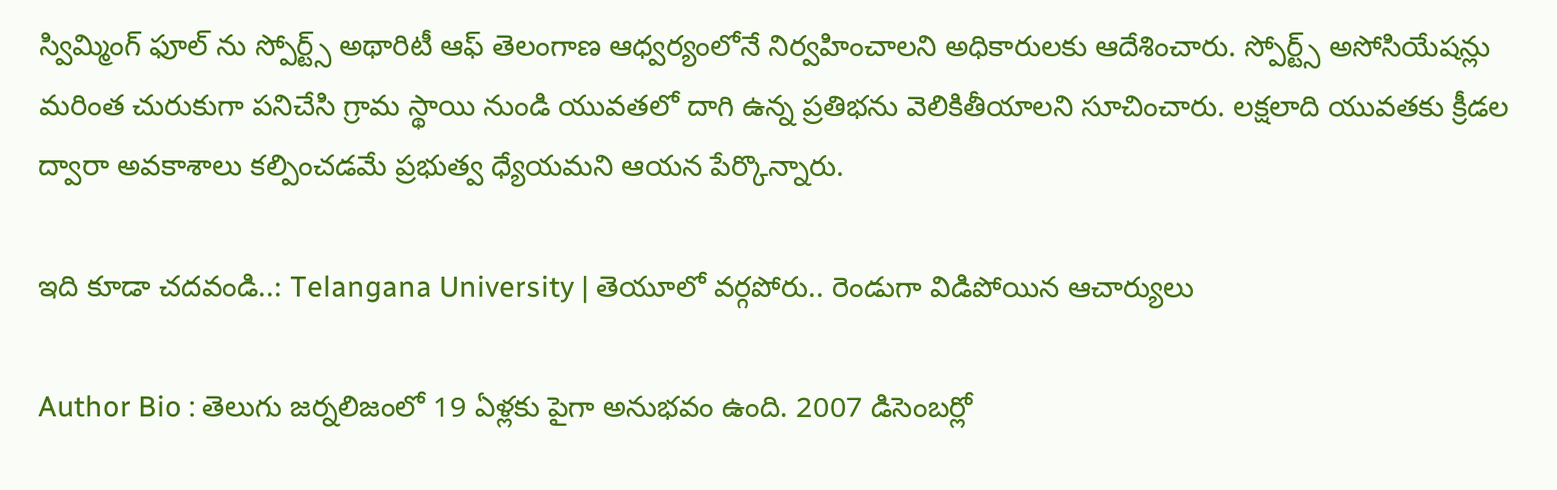స్విమ్మింగ్ ఫూల్ ను స్పోర్ట్స్ అథారిటీ ఆఫ్ తెలంగాణ ఆధ్వర్యంలోనే నిర్వహించాలని అధికారులకు ఆదేశించారు. స్పోర్ట్స్ అసోసియేషన్లు మరింత చురుకుగా పనిచేసి గ్రామ స్థాయి నుండి యువతలో దాగి ఉన్న ప్రతిభను వెలికితీయాలని సూచించారు. లక్షలాది యువతకు క్రీడల ద్వారా అవకాశాలు కల్పించడమే ప్రభుత్వ ధ్యేయమని ఆయన పేర్కొన్నారు.

ఇది కూడా చదవండి..: Telangana University | తెయూలో వర్గపోరు.. రెండుగా విడిపోయిన ఆచార్యులు

Author Bio : తెలుగు జర్నలిజంలో 19 ఏళ్లకు పైగా అనుభవం ఉంది. 2007 డిసెంబర్లో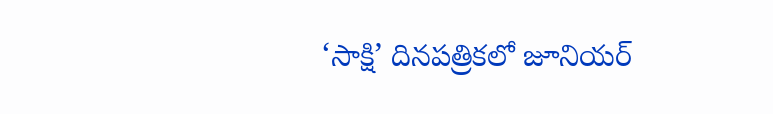‘సాక్షి’ దినపత్రికలో జూనియర్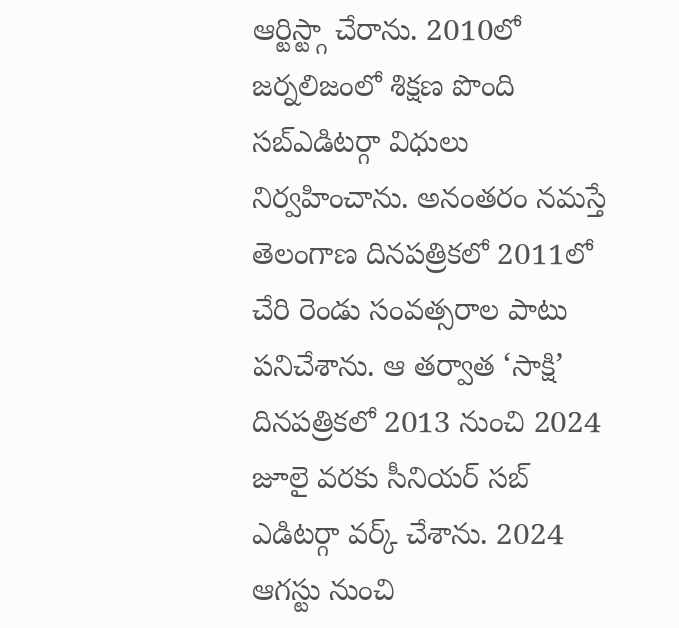ఆర్టిస్ట్గా చేరాను. 2010లో జర్నలిజంలో శిక్షణ పొంది సబ్ఎడిటర్గా విధులు నిర్వహించాను. అనంతరం నమస్తే తెలంగాణ దినపత్రికలో 2011లో చేరి రెండు సంవత్సరాల పాటు పనిచేశాను. ఆ తర్వాత ‘సాక్షి’ దినపత్రికలో 2013 నుంచి 2024 జూలై వరకు సీనియర్ సబ్ ఎడిటర్గా వర్క్ చేశాను. 2024 ఆగస్టు నుంచి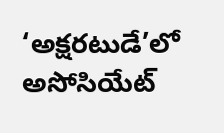‘అక్షరటుడే’లో అసోసియేట్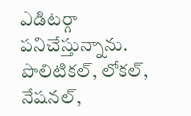ఎడిటర్గా పనిచేస్తున్నాను. పొలిటికల్, లోకల్, నేషనల్,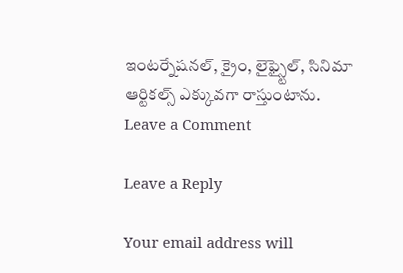ఇంటర్నేషనల్, క్రైం, లైఫ్స్టైల్, సినిమా ఆర్టికల్స్ ఎక్కువగా రాస్తుంటాను.
Leave a Comment

Leave a Reply

Your email address will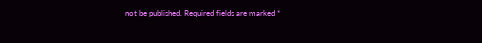not be published. Required fields are marked *